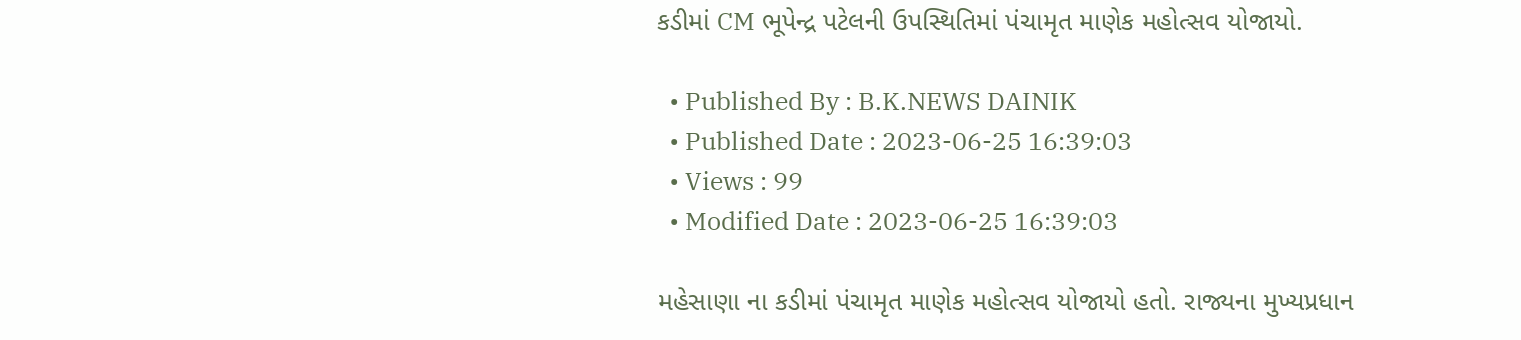કડીમાં CM ભૂપેન્દ્ર પટેલની ઉપસ્થિતિમાં પંચામૃત માણેક મહોત્સવ યોજાયો.

  • Published By : B.K.NEWS DAINIK
  • Published Date : 2023-06-25 16:39:03
  • Views : 99
  • Modified Date : 2023-06-25 16:39:03

મહેસાણા ના કડીમાં પંચામૃત માણેક મહોત્સવ યોજાયો હતો. રાજ્યના મુખ્યપ્રધાન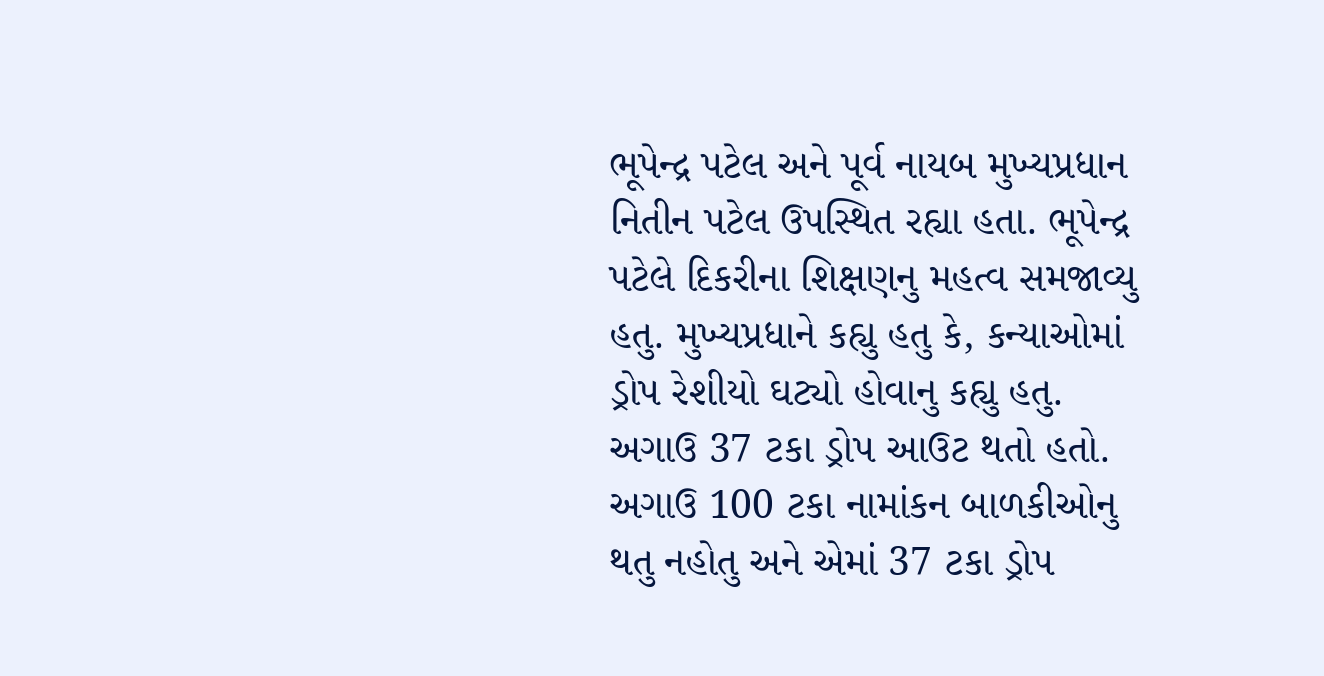ભૂપેન્દ્ર પટેલ અને પૂર્વ નાયબ મુખ્યપ્રધાન નિતીન પટેલ ઉપસ્થિત રહ્યા હતા. ભૂપેન્દ્ર પટેલે દિકરીના શિક્ષણનુ મહત્વ સમજાવ્યુ હતુ. મુખ્યપ્રધાને કહ્યુ હતુ કે, કન્યાઓમાં ડ્રોપ રેશીયો ઘટ્યો હોવાનુ કહ્યુ હતુ. અગાઉ 37 ટકા ડ્રોપ આઉટ થતો હતો. અગાઉ 100 ટકા નામાંકન બાળકીઓનુ થતુ નહોતુ અને એમાં 37 ટકા ડ્રોપ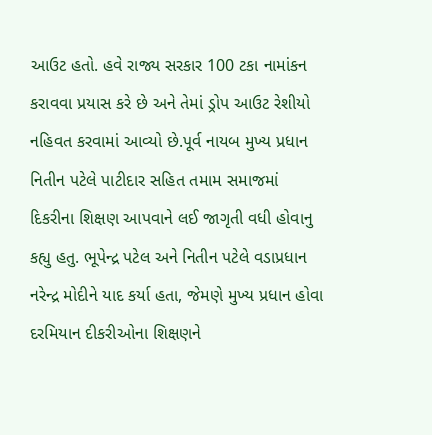આઉટ હતો. હવે રાજ્ય સરકાર 100 ટકા નામાંકન કરાવવા પ્રયાસ કરે છે અને તેમાં ડ્રોપ આઉટ રેશીયો નહિવત કરવામાં આવ્યો છે.પૂર્વ નાયબ મુખ્ય પ્રધાન નિતીન પટેલે પાટીદાર સહિત તમામ સમાજમાં દિકરીના શિક્ષણ આપવાને લઈ જાગૃતી વધી હોવાનુ કહ્યુ હતુ. ભૂપેન્દ્ર પટેલ અને નિતીન પટેલે વડાપ્રધાન નરેન્દ્ર મોદીને યાદ કર્યા હતા, જેમણે મુખ્ય પ્રધાન હોવા દરમિયાન દીકરીઓના શિક્ષણને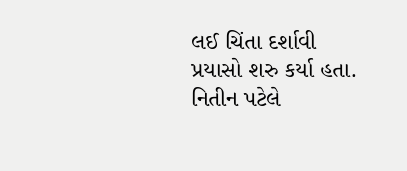લઈ ચિંતા દર્શાવી પ્રયાસો શરુ કર્યા હતા. નિતીન પટેલે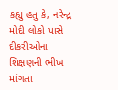કહ્યુ હતુ કે, નરેન્દ્ર મોદી લોકો પાસે દીકરીઓના શિક્ષણની ભીખ માંગતા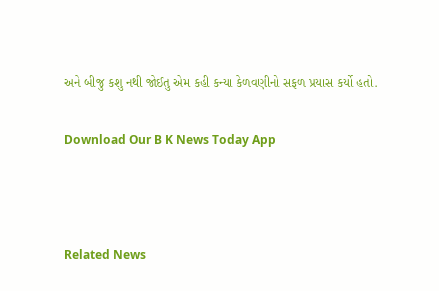અને બીજુ કશુ નથી જોઈતુ એમ કહી કન્યા કેળવણીનો સફળ પ્રયાસ કર્યો હતો.

Download Our B K News Today App



Related News